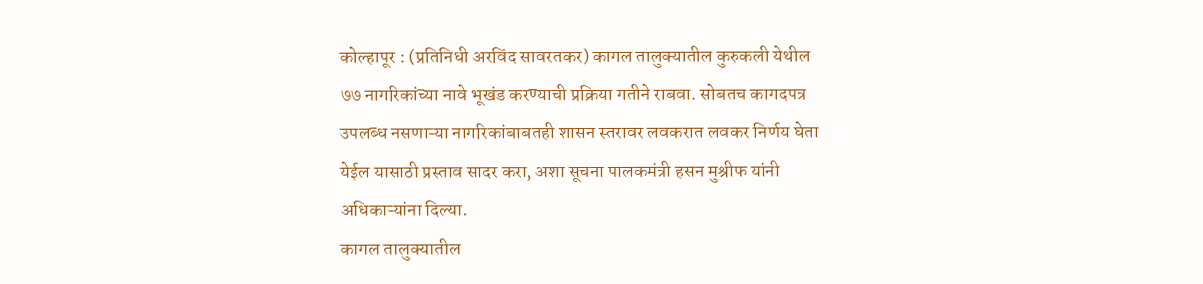कोल्हापूर : (प्रतिनिधी अरविंद सावरतकर) कागल तालुक्यातील कुरुकली येथील ७७ नागरिकांच्या नावे भूखंड करण्याची प्रक्रिया गतीने राबवा. सोबतच कागदपत्र उपलब्ध नसणाऱ्या नागरिकांबाबतही शासन स्तरावर लवकरात लवकर निर्णय घेता येईल यासाठी प्रस्ताव सादर करा, अशा सूचना पालकमंत्री हसन मुश्रीफ यांनी अधिकाऱ्यांना दिल्या.
कागल तालुक्यातील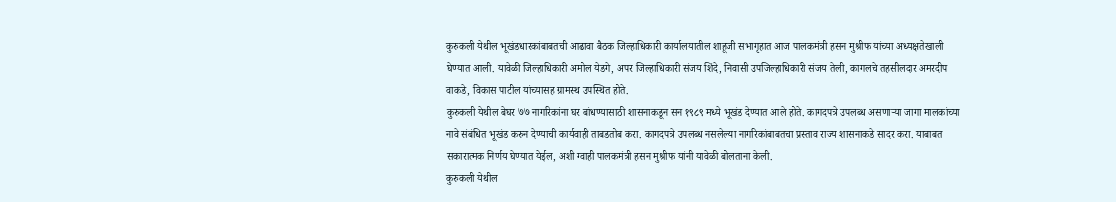कुरुकली येथील भूखंडधारकांबाबतची आढावा बैठक जिल्हाधिकारी कार्यालयातील शाहूजी सभागृहात आज पालकमंत्री हसन मुश्रीफ यांच्या अध्यक्षतेखाली घेण्यात आली. यावेळी जिल्हाधिकारी अमोल येडगे, अपर जिल्हाधिकारी संजय शिंदे, निवासी उपजिल्हाधिकारी संजय तेली, कागलचे तहसीलदार अमरदीप वाकडे, विकास पाटील यांच्यासह ग्रामस्थ उपस्थित होते.
कुरुकली येथील बेघर ७७ नागरिकांना घर बांधण्यासाठी शासनाकडून सन १९८९ मध्ये भूखंड देण्यात आले होते. कागदपत्रे उपलब्ध असणाऱ्या जागा मालकांच्या नावे संबंधित भूखंड करुन देण्याची कार्यवाही ताबडतोब करा. कागदपत्रे उपलब्ध नसलेल्या नागरिकांबाबतचा प्रस्ताव राज्य शासनाकडे सादर करा. याबाबत सकारात्मक निर्णय घेण्यात येईल, अशी ग्वाही पालकमंत्री हसन मुश्रीफ यांनी यावेळी बोलताना केली.
कुरुकली येथील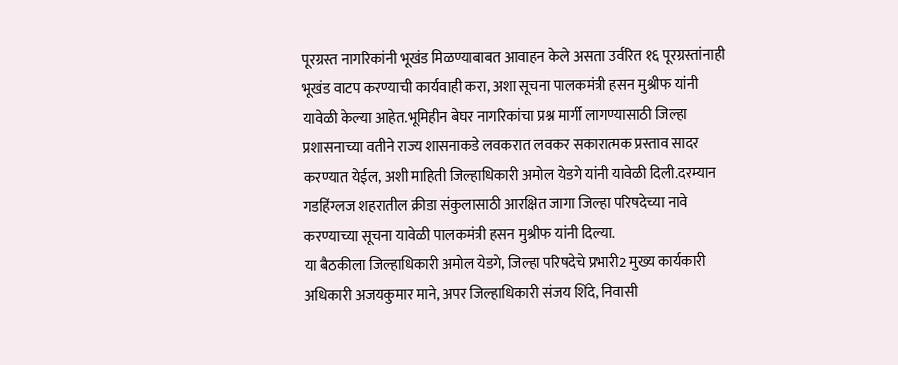पूरग्रस्त नागरिकांनी भूखंड मिळण्याबाबत आवाहन केले असता उर्वरित १६ पूरग्रस्तांनाही भूखंड वाटप करण्याची कार्यवाही करा, अशा सूचना पालकमंत्री हसन मुश्रीफ यांनी यावेळी केल्या आहेत.भूमिहीन बेघर नागरिकांचा प्रश्न मार्गी लागण्यासाठी जिल्हा प्रशासनाच्या वतीने राज्य शासनाकडे लवकरात लवकर सकारात्मक प्रस्ताव सादर करण्यात येईल, अशी माहिती जिल्हाधिकारी अमोल येडगे यांनी यावेळी दिली.दरम्यान गडहिंग्लज शहरातील क्रीडा संकुलासाठी आरक्षित जागा जिल्हा परिषदेच्या नावे करण्याच्या सूचना यावेळी पालकमंत्री हसन मुश्रीफ यांनी दिल्या.
या बैठकीला जिल्हाधिकारी अमोल येडगे, जिल्हा परिषदेचे प्रभारी2 मुख्य कार्यकारी अधिकारी अजयकुमार माने, अपर जिल्हाधिकारी संजय शिंदे, निवासी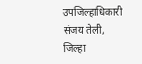उपजिल्हाधिकारी संजय तेली, जिल्हा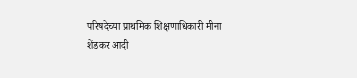परिषदेच्या प्राथमिक शिक्षणाधिकारी मीना शेंडकर आदी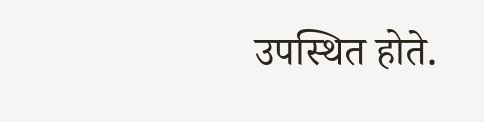उपस्थित होते.